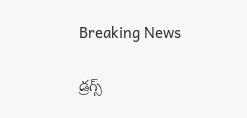Breaking News

డ్రగ్స్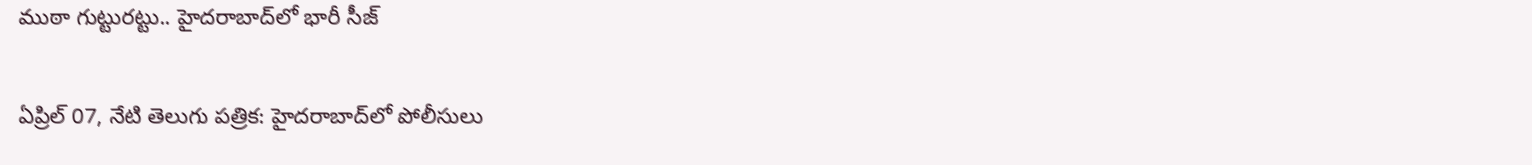ముఠా గుట్టురట్టు.. హైదరాబాద్‌లో భారీ సీజ్

ఏప్రిల్ 07, నేటి తెలుగు పత్రిక: హైదరాబాద్‌లో పోలీసులు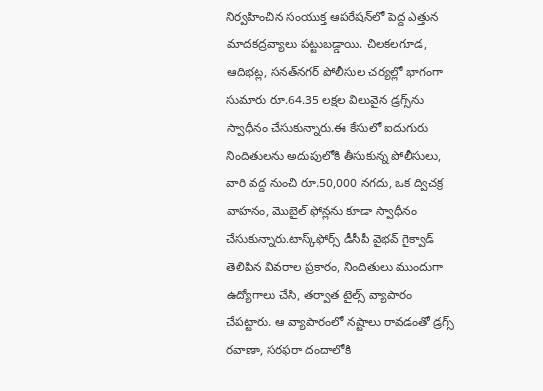నిర్వహించిన సంయుక్త ఆపరేషన్‌లో పెద్ద ఎత్తున మాదకద్రవ్యాలు పట్టుబడ్డాయి. చిలకలగూడ, ఆదిభట్ల, సనత్‌నగర్ పోలీసుల చర్యల్లో భాగంగా సుమారు రూ.64.35 లక్షల విలువైన డ్రగ్స్‌ను స్వాధీనం చేసుకున్నారు.ఈ కేసులో ఐదుగురు నిందితులను అదుపులోకి తీసుకున్న పోలీసులు, వారి వద్ద నుంచి రూ.50,000 నగదు, ఒక ద్విచక్ర వాహనం, మొబైల్ ఫోన్లను కూడా స్వాధీనం చేసుకున్నారు.టాస్క్‌ఫోర్స్ డీసీపీ వైభవ్ గైక్వాడ్ తెలిపిన వివరాల ప్రకారం, నిందితులు ముందుగా ఉద్యోగాలు చేసి, తర్వాత టైల్స్ వ్యాపారం చేపట్టారు. ఆ వ్యాపారంలో నష్టాలు రావడంతో డ్రగ్స్ రవాణా, సరఫరా దందాలోకి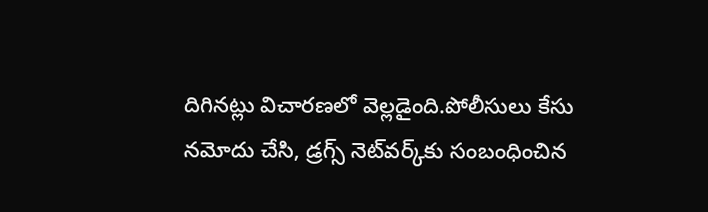దిగినట్లు విచారణలో వెల్లడైంది.పోలీసులు కేసు నమోదు చేసి, డ్రగ్స్ నెట్‌వర్క్‌కు సంబంధించిన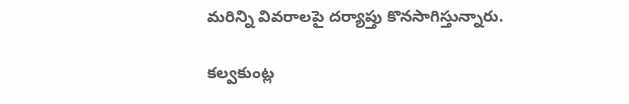మరిన్ని వివరాలపై దర్యాప్తు కొనసాగిస్తున్నారు.

కల్వకుంట్ల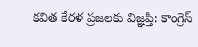కవిత కేరళ ప్రజలకు విజ్ఞప్తి: కాంగ్రెస్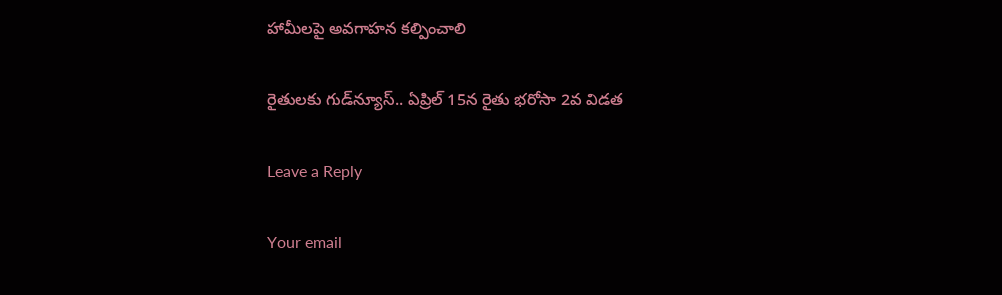హామీలపై అవగాహన కల్పించాలి

రైతులకు గుడ్‌న్యూస్.. ఏప్రిల్ 15న రైతు భరోసా 2వ విడత

Leave a Reply

Your email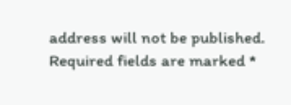address will not be published. Required fields are marked *